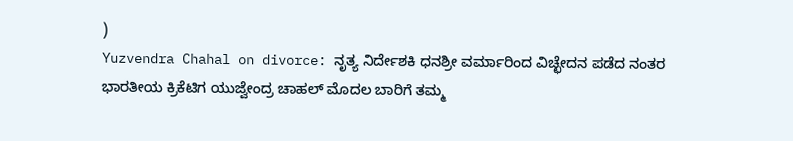)
Yuzvendra Chahal on divorce: ನೃತ್ಯ ನಿರ್ದೇಶಕಿ ಧನಶ್ರೀ ವರ್ಮಾರಿಂದ ವಿಚ್ಛೇದನ ಪಡೆದ ನಂತರ ಭಾರತೀಯ ಕ್ರಿಕೆಟಿಗ ಯುಜ್ವೇಂದ್ರ ಚಾಹಲ್ ಮೊದಲ ಬಾರಿಗೆ ತಮ್ಮ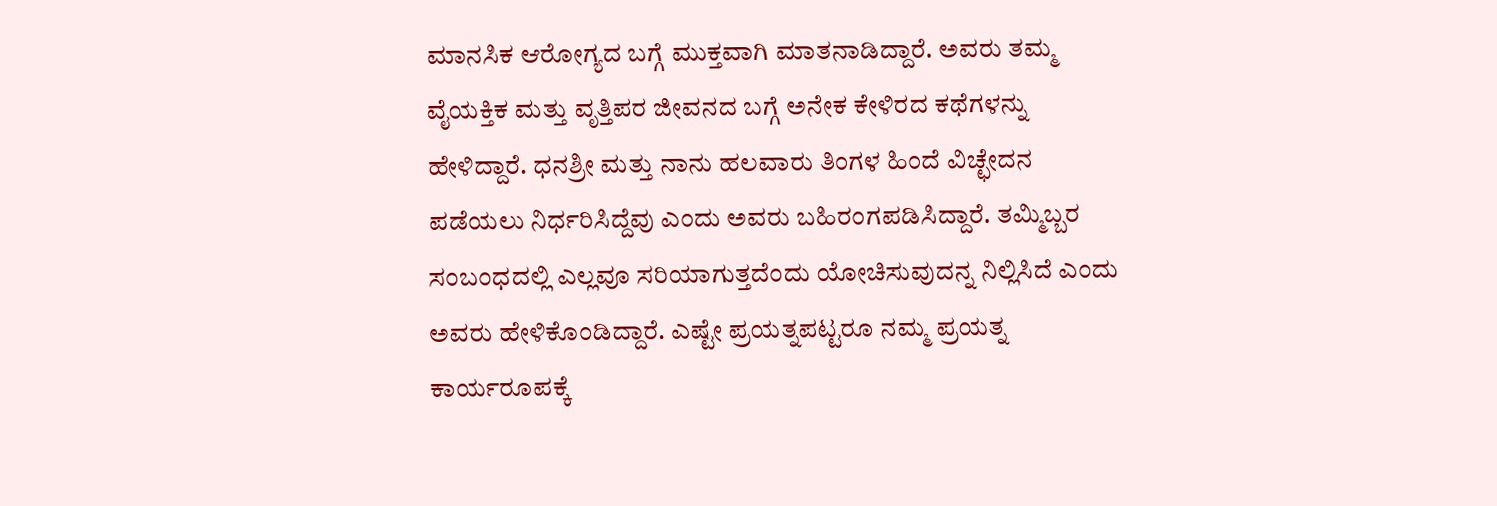ಮಾನಸಿಕ ಆರೋಗ್ಯದ ಬಗ್ಗೆ ಮುಕ್ತವಾಗಿ ಮಾತನಾಡಿದ್ದಾರೆ. ಅವರು ತಮ್ಮ ವೈಯಕ್ತಿಕ ಮತ್ತು ವೃತ್ತಿಪರ ಜೀವನದ ಬಗ್ಗೆ ಅನೇಕ ಕೇಳಿರದ ಕಥೆಗಳನ್ನು ಹೇಳಿದ್ದಾರೆ. ಧನಶ್ರೀ ಮತ್ತು ನಾನು ಹಲವಾರು ತಿಂಗಳ ಹಿಂದೆ ವಿಚ್ಛೇದನ ಪಡೆಯಲು ನಿರ್ಧರಿಸಿದ್ದೆವು ಎಂದು ಅವರು ಬಹಿರಂಗಪಡಿಸಿದ್ದಾರೆ. ತಮ್ಮಿಬ್ಬರ ಸಂಬಂಧದಲ್ಲಿ ಎಲ್ಲವೂ ಸರಿಯಾಗುತ್ತದೆಂದು ಯೋಚಿಸುವುದನ್ನ ನಿಲ್ಲಿಸಿದೆ ಎಂದು ಅವರು ಹೇಳಿಕೊಂಡಿದ್ದಾರೆ. ಎಷ್ಟೇ ಪ್ರಯತ್ನಪಟ್ಟರೂ ನಮ್ಮ ಪ್ರಯತ್ನ ಕಾರ್ಯರೂಪಕ್ಕೆ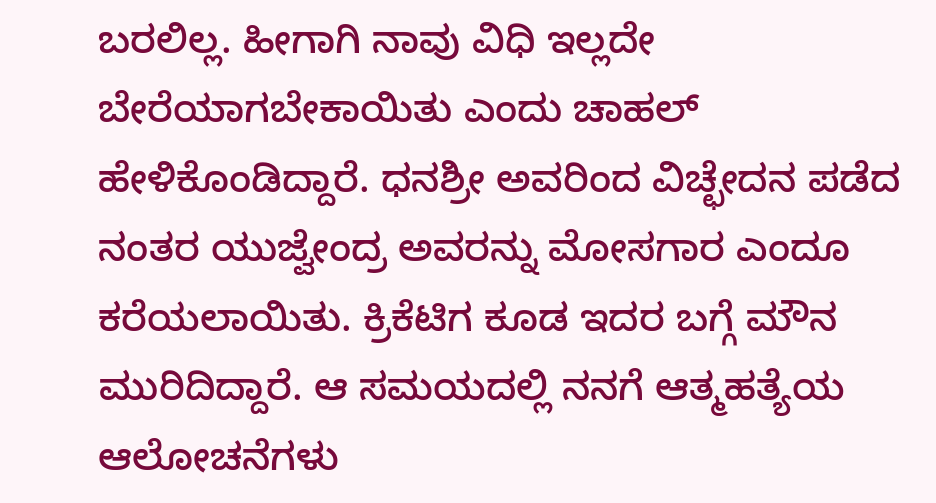ಬರಲಿಲ್ಲ. ಹೀಗಾಗಿ ನಾವು ವಿಧಿ ಇಲ್ಲದೇ ಬೇರೆಯಾಗಬೇಕಾಯಿತು ಎಂದು ಚಾಹಲ್ ಹೇಳಿಕೊಂಡಿದ್ದಾರೆ. ಧನಶ್ರೀ ಅವರಿಂದ ವಿಚ್ಛೇದನ ಪಡೆದ ನಂತರ ಯುಜ್ವೇಂದ್ರ ಅವರನ್ನು ಮೋಸಗಾರ ಎಂದೂ ಕರೆಯಲಾಯಿತು. ಕ್ರಿಕೆಟಿಗ ಕೂಡ ಇದರ ಬಗ್ಗೆ ಮೌನ ಮುರಿದಿದ್ದಾರೆ. ಆ ಸಮಯದಲ್ಲಿ ನನಗೆ ಆತ್ಮಹತ್ಯೆಯ ಆಲೋಚನೆಗಳು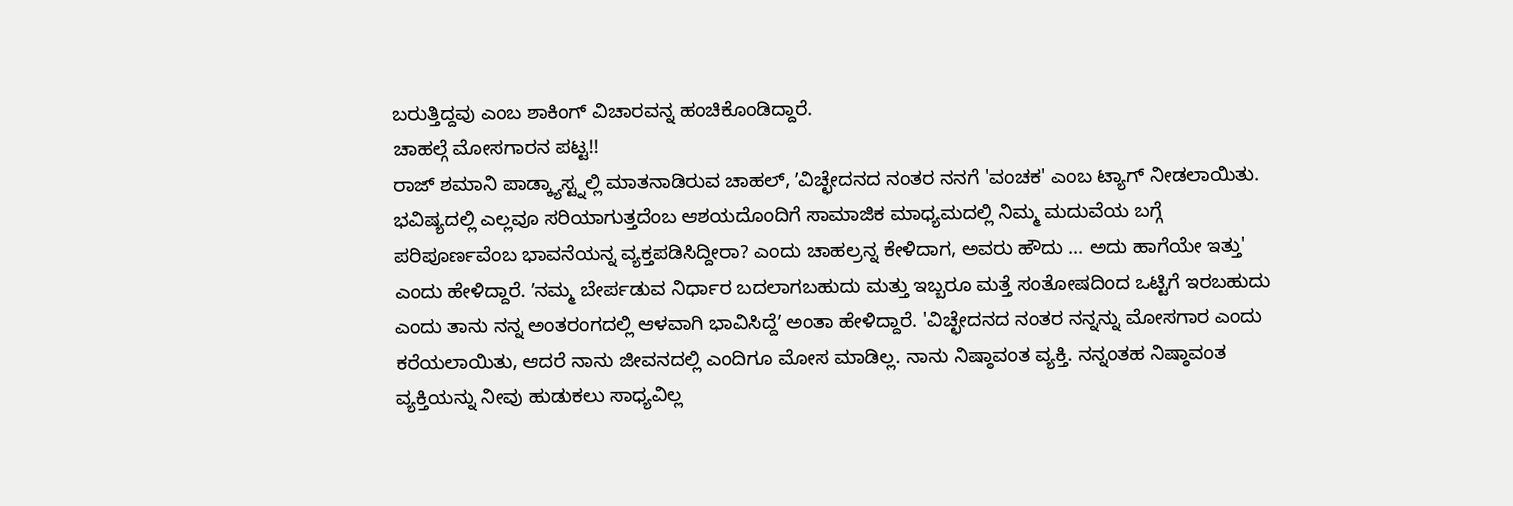ಬರುತ್ತಿದ್ದವು ಎಂಬ ಶಾಕಿಂಗ್ ವಿಚಾರವನ್ನ ಹಂಚಿಕೊಂಡಿದ್ದಾರೆ.
ಚಾಹಲ್ಗೆ ಮೋಸಗಾರನ ಪಟ್ಟ!!
ರಾಜ್ ಶಮಾನಿ ಪಾಡ್ಕ್ಯಾಸ್ಟ್ನಲ್ಲಿ ಮಾತನಾಡಿರುವ ಚಾಹಲ್, ʼವಿಚ್ಛೇದನದ ನಂತರ ನನಗೆ 'ವಂಚಕ' ಎಂಬ ಟ್ಯಾಗ್ ನೀಡಲಾಯಿತು. ಭವಿಷ್ಯದಲ್ಲಿ ಎಲ್ಲವೂ ಸರಿಯಾಗುತ್ತದೆಂಬ ಆಶಯದೊಂದಿಗೆ ಸಾಮಾಜಿಕ ಮಾಧ್ಯಮದಲ್ಲಿ ನಿಮ್ಮ ಮದುವೆಯ ಬಗ್ಗೆ ಪರಿಪೂರ್ಣವೆಂಬ ಭಾವನೆಯನ್ನ ವ್ಯಕ್ತಪಡಿಸಿದ್ದೀರಾ? ಎಂದು ಚಾಹಲ್ರನ್ನ ಕೇಳಿದಾಗ, ಅವರು ಹೌದು ... ಅದು ಹಾಗೆಯೇ ಇತ್ತು' ಎಂದು ಹೇಳಿದ್ದಾರೆ. ʼನಮ್ಮ ಬೇರ್ಪಡುವ ನಿರ್ಧಾರ ಬದಲಾಗಬಹುದು ಮತ್ತು ಇಬ್ಬರೂ ಮತ್ತೆ ಸಂತೋಷದಿಂದ ಒಟ್ಟಿಗೆ ಇರಬಹುದು ಎಂದು ತಾನು ನನ್ನ ಅಂತರಂಗದಲ್ಲಿ ಆಳವಾಗಿ ಭಾವಿಸಿದ್ದೆʼ ಅಂತಾ ಹೇಳಿದ್ದಾರೆ. 'ವಿಚ್ಛೇದನದ ನಂತರ ನನ್ನನ್ನು ಮೋಸಗಾರ ಎಂದು ಕರೆಯಲಾಯಿತು, ಆದರೆ ನಾನು ಜೀವನದಲ್ಲಿ ಎಂದಿಗೂ ಮೋಸ ಮಾಡಿಲ್ಲ. ನಾನು ನಿಷ್ಠಾವಂತ ವ್ಯಕ್ತಿ. ನನ್ನಂತಹ ನಿಷ್ಠಾವಂತ ವ್ಯಕ್ತಿಯನ್ನು ನೀವು ಹುಡುಕಲು ಸಾಧ್ಯವಿಲ್ಲ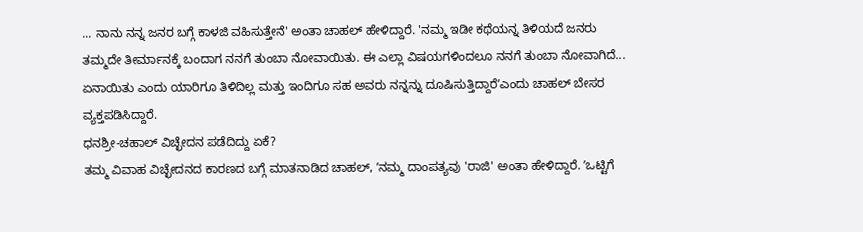... ನಾನು ನನ್ನ ಜನರ ಬಗ್ಗೆ ಕಾಳಜಿ ವಹಿಸುತ್ತೇನೆ' ಅಂತಾ ಚಾಹಲ್ ಹೇಳಿದ್ದಾರೆ. 'ನಮ್ಮ ಇಡೀ ಕಥೆಯನ್ನ ತಿಳಿಯದೆ ಜನರು ತಮ್ಮದೇ ತೀರ್ಮಾನಕ್ಕೆ ಬಂದಾಗ ನನಗೆ ತುಂಬಾ ನೋವಾಯಿತು. ಈ ಎಲ್ಲಾ ವಿಷಯಗಳಿಂದಲೂ ನನಗೆ ತುಂಬಾ ನೋವಾಗಿದೆ... ಏನಾಯಿತು ಎಂದು ಯಾರಿಗೂ ತಿಳಿದಿಲ್ಲ ಮತ್ತು ಇಂದಿಗೂ ಸಹ ಅವರು ನನ್ನನ್ನು ದೂಷಿಸುತ್ತಿದ್ದಾರೆʼಎಂದು ಚಾಹಲ್ ಬೇಸರ ವ್ಯಕ್ತಪಡಿಸಿದ್ದಾರೆ.
ಧನಶ್ರೀ-ಚಹಾಲ್ ವಿಚ್ಛೇದನ ಪಡೆದಿದ್ದು ಏಕೆ?
ತಮ್ಮ ವಿವಾಹ ವಿಚ್ಛೇದನದ ಕಾರಣದ ಬಗ್ಗೆ ಮಾತನಾಡಿದ ಚಾಹಲ್, ʼನಮ್ಮ ದಾಂಪತ್ಯವು 'ರಾಜಿ' ಅಂತಾ ಹೇಳಿದ್ದಾರೆ. ʼಒಟ್ಟಿಗೆ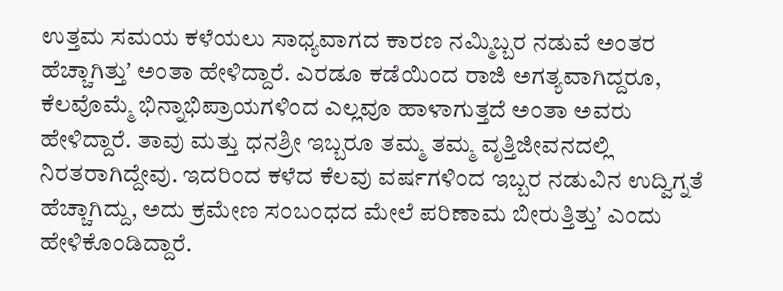ಉತ್ತಮ ಸಮಯ ಕಳೆಯಲು ಸಾಧ್ಯವಾಗದ ಕಾರಣ ನಮ್ಮಿಬ್ಬರ ನಡುವೆ ಅಂತರ ಹೆಚ್ಚಾಗಿತ್ತುʼ ಅಂತಾ ಹೇಳಿದ್ದಾರೆ. ಎರಡೂ ಕಡೆಯಿಂದ ರಾಜಿ ಅಗತ್ಯವಾಗಿದ್ದರೂ, ಕೆಲವೊಮ್ಮೆ ಭಿನ್ನಾಭಿಪ್ರಾಯಗಳಿಂದ ಎಲ್ಲವೂ ಹಾಳಾಗುತ್ತದೆ ಅಂತಾ ಅವರು ಹೇಳಿದ್ದಾರೆ. ತಾವು ಮತ್ತು ಧನಶ್ರೀ ಇಬ್ಬರೂ ತಮ್ಮ ತಮ್ಮ ವೃತ್ತಿಜೀವನದಲ್ಲಿ ನಿರತರಾಗಿದ್ದೇವು. ಇದರಿಂದ ಕಳೆದ ಕೆಲವು ವರ್ಷಗಳಿಂದ ಇಬ್ಬರ ನಡುವಿನ ಉದ್ವಿಗ್ನತೆ ಹೆಚ್ಚಾಗಿದ್ದು, ಅದು ಕ್ರಮೇಣ ಸಂಬಂಧದ ಮೇಲೆ ಪರಿಣಾಮ ಬೀರುತ್ತಿತ್ತುʼ ಎಂದು ಹೇಳಿಕೊಂಡಿದ್ದಾರೆ.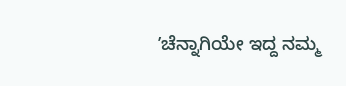ʼಚೆನ್ನಾಗಿಯೇ ಇದ್ದ ನಮ್ಮ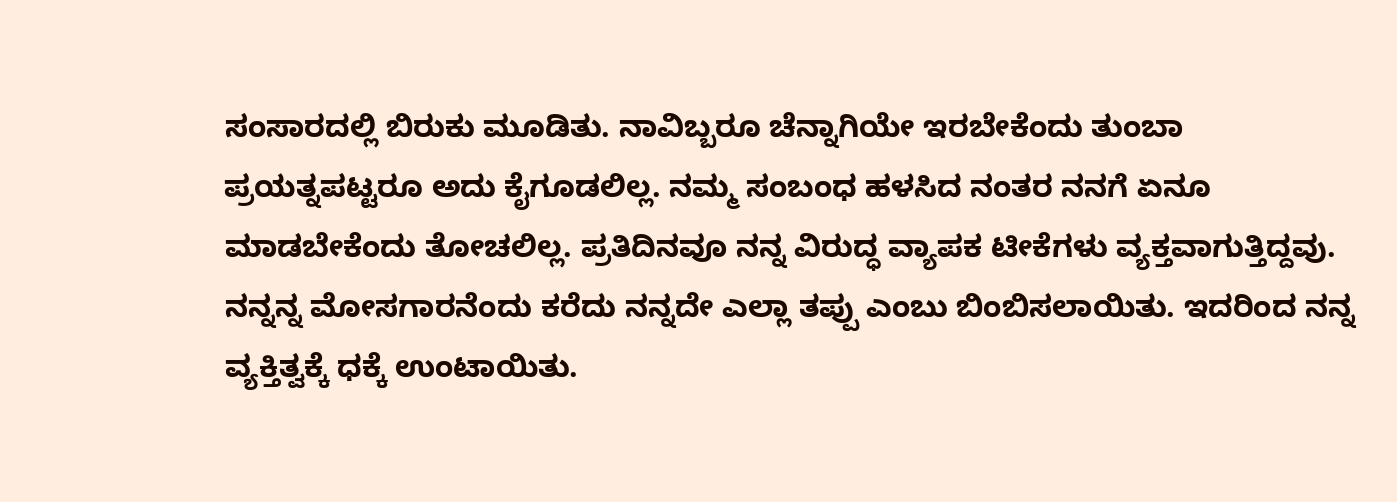ಸಂಸಾರದಲ್ಲಿ ಬಿರುಕು ಮೂಡಿತು. ನಾವಿಬ್ಬರೂ ಚೆನ್ನಾಗಿಯೇ ಇರಬೇಕೆಂದು ತುಂಬಾ ಪ್ರಯತ್ನಪಟ್ಟರೂ ಅದು ಕೈಗೂಡಲಿಲ್ಲ. ನಮ್ಮ ಸಂಬಂಧ ಹಳಸಿದ ನಂತರ ನನಗೆ ಏನೂ ಮಾಡಬೇಕೆಂದು ತೋಚಲಿಲ್ಲ. ಪ್ರತಿದಿನವೂ ನನ್ನ ವಿರುದ್ಧ ವ್ಯಾಪಕ ಟೀಕೆಗಳು ವ್ಯಕ್ತವಾಗುತ್ತಿದ್ದವು. ನನ್ನನ್ನ ಮೋಸಗಾರನೆಂದು ಕರೆದು ನನ್ನದೇ ಎಲ್ಲಾ ತಪ್ಪು ಎಂಬು ಬಿಂಬಿಸಲಾಯಿತು. ಇದರಿಂದ ನನ್ನ ವ್ಯಕ್ತಿತ್ವಕ್ಕೆ ಧಕ್ಕೆ ಉಂಟಾಯಿತು.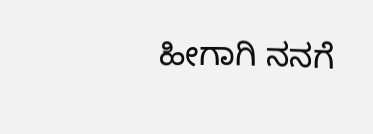ಹೀಗಾಗಿ ನನಗೆ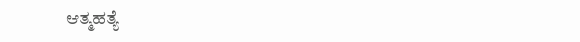ಆತ್ಮಹತ್ಯೆ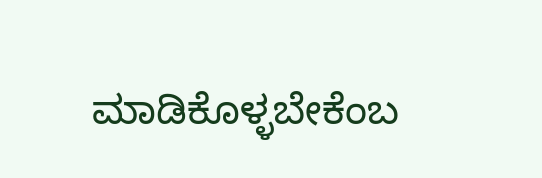ಮಾಡಿಕೊಳ್ಳಬೇಕೆಂಬ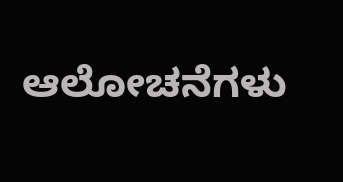ಆಲೋಚನೆಗಳು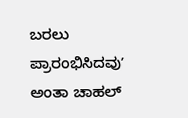ಬರಲು ಪ್ರಾರಂಭಿಸಿದವುʼ ಅಂತಾ ಚಾಹಲ್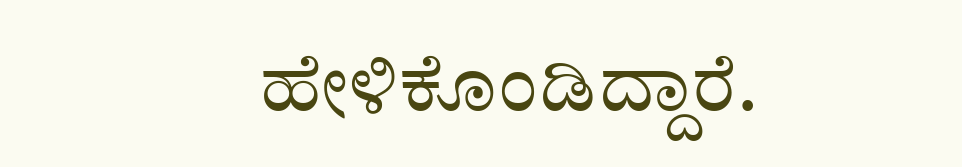ಹೇಳಿಕೊಂಡಿದ್ದಾರೆ.